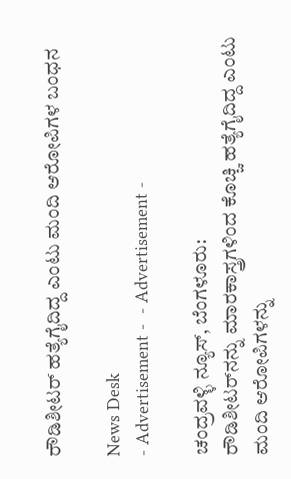ರೌಡಿಶೀಟರ್‌ ಹತ್ಯೆಗೈದಿದ್ದ ಎಂಟು ಮಂದಿ ಆರೋಪಿಗಳ ಬಂಧನ

News Desk
- Advertisement -  - Advertisement -

ಚಂದ್ರವಳ್ಳಿ ನ್ಯೂಸ್, ಬೆಂಗಳೂರು:
ರೌಡಿಶೀಟರ್‌ನನ್ನು ಮಾರಕಾಸ್ತ್ರಗಳಿಂದ ಕೊಚ್ಚಿ ಹತ್ಯೆಗೈದಿದ್ದ ಎಂಟು ಮಂದಿ ಆರೋಪಿಗಳನ್ನು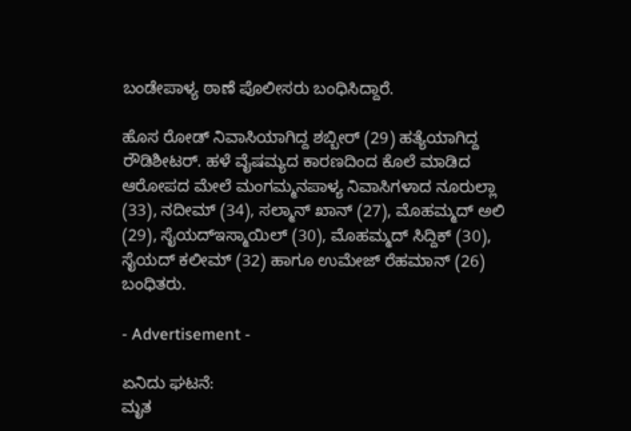ಬಂಡೇಪಾಳ್ಯ ಠಾಣೆ ಪೊಲೀಸರು ಬಂಧಿಸಿದ್ದಾರೆ.

ಹೊಸ ರೋಡ್ ನಿವಾಸಿಯಾಗಿದ್ದ ಶಬ್ಬೀರ್ (29) ಹತ್ಯೆಯಾಗಿದ್ದ ರೌಡಿಶೀಟರ್. ಹಳೆ ವೈಷಮ್ಯದ ಕಾರಣದಿಂದ ಕೊಲೆ ಮಾಡಿದ ಆರೋಪದ ಮೇಲೆ ಮಂಗಮ್ಮನಪಾಳ್ಯ ನಿವಾಸಿಗಳಾದ ನೂರುಲ್ಲಾ (33), ನದೀಮ್ (34), ಸಲ್ಮಾನ್ ಖಾನ್ (27), ಮೊಹಮ್ಮದ್ ಅಲಿ (29), ಸೈಯದ್‌ಇಸ್ಮಾಯಿಲ್ (30), ಮೊಹಮ್ಮದ್ ಸಿದ್ದಿಕ್ (30), ಸೈಯದ್ ಕಲೀಮ್ (32) ಹಾಗೂ ಉಮೇಜ್ ರೆಹಮಾನ್ (26) ಬಂಧಿತರು.

- Advertisement -

ಏನಿದು ಘಟನೆ:
ಮೃತ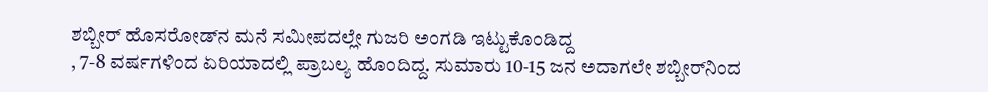ಶಬ್ಬೀರ್‌ ಹೊಸರೋಡ್‌ನ ಮನೆ ಸಮೀಪದಲ್ಲೇ ಗುಜರಿ ಅಂಗಡಿ ಇಟ್ಟುಕೊಂಡಿದ್ದ
, 7-8 ವರ್ಷಗಳಿಂದ ಏರಿಯಾದಲ್ಲಿ ಪ್ರಾಬಲ್ಯ ಹೊಂದಿದ್ದ. ಸುಮಾರು 10-15 ಜನ ಅದಾಗಲೇ ಶಬ್ಬೀರ್‌ನಿಂದ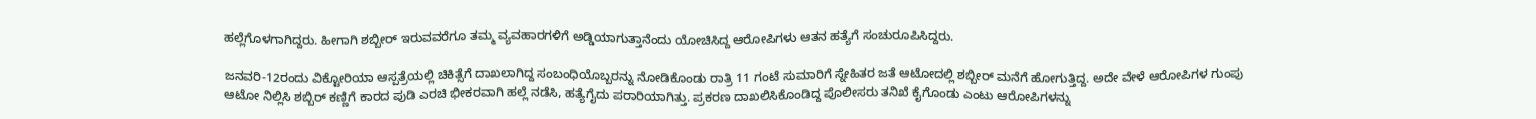ಹಲ್ಲೆಗೊಳಗಾಗಿದ್ದರು. ಹೀಗಾಗಿ ಶಬ್ಬೀರ್ ಇರುವವರೆಗೂ ತಮ್ಮ ವ್ಯವಹಾರಗಳಿಗೆ ಅಡ್ಡಿಯಾಗುತ್ತಾನೆಂದು ಯೋಚಿಸಿದ್ದ ಆರೋಪಿಗಳು ಆತನ ಹತ್ಯೆಗೆ ಸಂಚು‌ರೂಪಿಸಿದ್ದರು.

ಜನವರಿ-12ರಂದು ವಿಕ್ಟೋರಿಯಾ ಆಸ್ಪತ್ರೆಯಲ್ಲಿ ಚಿಕಿತ್ಸೆಗೆ ದಾಖಲಾಗಿದ್ದ ಸಂಬಂಧಿಯೊಬ್ಬರನ್ನು ನೋಡಿಕೊಂಡು ರಾತ್ರಿ 11 ಗಂಟೆ ಸುಮಾರಿಗೆ ಸ್ನೇಹಿತರ ಜತೆ ಆಟೋದಲ್ಲಿ ಶಬ್ಬೀರ್ ಮನೆಗೆ ಹೋಗುತ್ತಿದ್ದ. ಅದೇ ವೇಳೆ ಆರೋಪಿಗಳ ಗುಂಪು ಆಟೋ ನಿಲ್ಲಿಸಿ ಶಬ್ಬಿರ್ ಕಣ್ಣಿಗೆ ಕಾರದ ಪುಡಿ ಎರಚಿ ಭೀಕರವಾಗಿ ಹಲ್ಲೆ ನಡೆಸಿ, ಹತ್ಯೆಗೈದು ಪರಾರಿಯಾಗಿತ್ತು. ಪ್ರಕರಣ ದಾಖಲಿಸಿಕೊಂಡಿದ್ದ ಪೊಲೀಸರು ತನಿಖೆ ಕೈಗೊಂಡು ಎಂಟು ಆರೋಪಿಗಳನ್ನು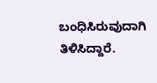ಬಂಧಿಸಿರುವುದಾಗಿ ತಿಳಿಸಿದ್ದಾರೆ.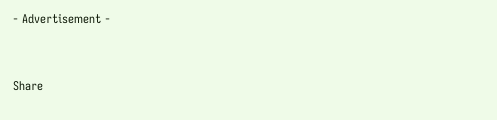- Advertisement -



Share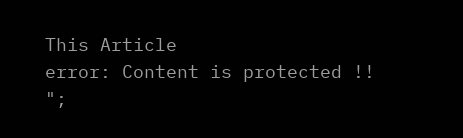This Article
error: Content is protected !!
";